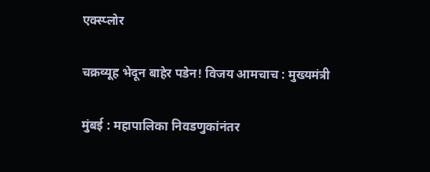एक्स्प्लोर

चक्रव्यूह भेदून बाहेर पडेन! विजय आमचाच : मुख्यमंत्री

मुंबई : महापालिका निवडणुकांनंतर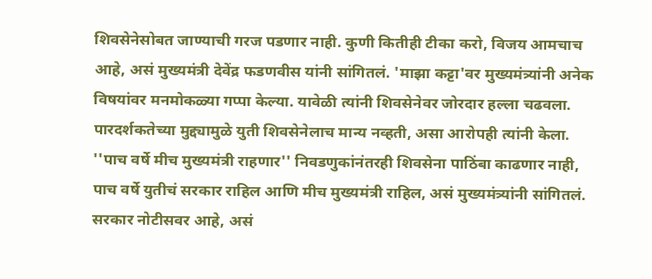शिवसेनेसोबत जाण्याची गरज पडणार नाही. कुणी कितीही टीका करो, विजय आमचाच आहे, असं मुख्यमंत्री देवेंद्र फडणवीस यांनी सांगितलं. 'माझा कट्टा'वर मुख्यमंत्र्यांनी अनेक विषयांवर मनमोकळ्या गप्पा केल्या. यावेळी त्यांनी शिवसेनेवर जोरदार हल्ला चढवला. पारदर्शकतेच्या मुद्द्यामुळे युती शिवसेनेलाच मान्य नव्हती, असा आरोपही त्यांनी केला. ''पाच वर्षे मीच मुख्यमंत्री राहणार'' निवडणुकांनंतरही शिवसेना पाठिंबा काढणार नाही, पाच वर्षे युतीचं सरकार राहिल आणि मीच मुख्यमंत्री राहिल, असं मुख्यमंत्र्यांनी सांगितलं. सरकार नोटीसवर आहे, असं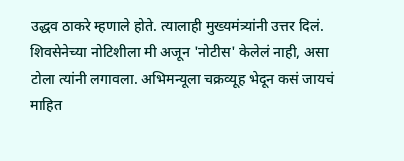उद्धव ठाकरे म्हणाले होते. त्यालाही मुख्यमंत्र्यांनी उत्तर दिलं. शिवसेनेच्या नोटिशीला मी अजून 'नोटीस' केलेलं नाही, असा टोला त्यांनी लगावला. अभिमन्यूला चक्रव्यूह भेदून कसं जायचं माहित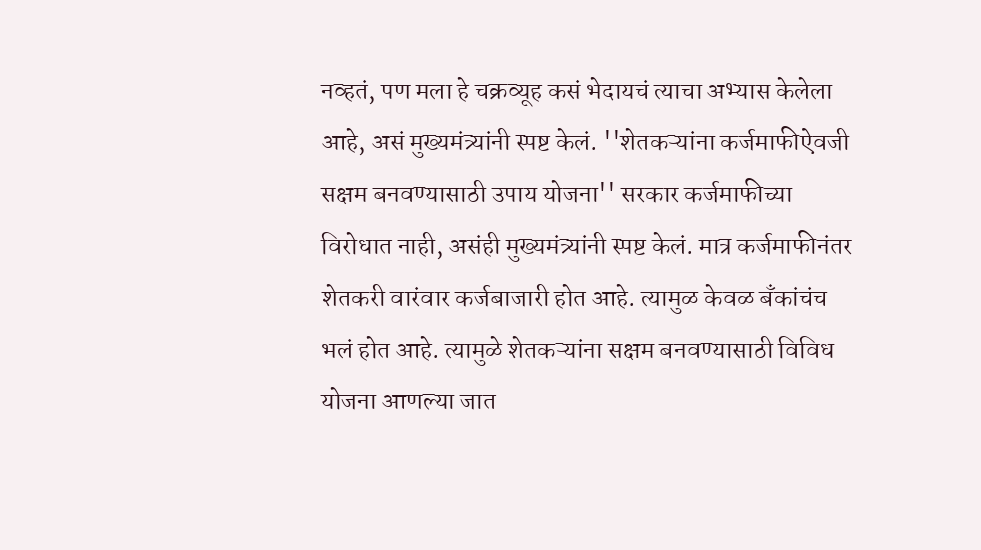नव्हतं, पण मला हे चक्रव्यूह कसं भेदायचं त्याचा अभ्यास केलेला आहे, असं मुख्यमंत्र्यांनी स्पष्ट केलं. ''शेतकऱ्यांना कर्जमाफीऐवजी सक्षम बनवण्यासाठी उपाय योजना'' सरकार कर्जमाफीच्या विरोधात नाही, असंही मुख्यमंत्र्यांनी स्पष्ट केलं. मात्र कर्जमाफीनंतर शेतकरी वारंवार कर्जबाजारी होत आहे. त्यामुळ केवळ बँकांचंच भलं होत आहे. त्यामुळे शेतकऱ्यांना सक्षम बनवण्यासाठी विविध योजना आणल्या जात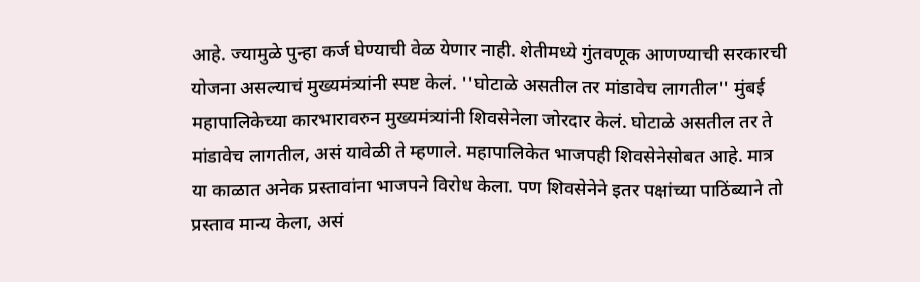आहे. ज्यामुळे पुन्हा कर्ज घेण्याची वेळ येणार नाही. शेतीमध्ये गुंतवणूक आणण्याची सरकारची योजना असल्याचं मुख्यमंत्र्यांनी स्पष्ट केलं. ''घोटाळे असतील तर मांडावेच लागतील'' मुंबई महापालिकेच्या कारभारावरुन मुख्यमंत्र्यांनी शिवसेनेला जोरदार केलं. घोटाळे असतील तर ते मांडावेच लागतील, असं यावेळी ते म्हणाले. महापालिकेत भाजपही शिवसेनेसोबत आहे. मात्र या काळात अनेक प्रस्तावांना भाजपने विरोध केला. पण शिवसेनेने इतर पक्षांच्या पाठिंब्याने तो प्रस्ताव मान्य केला, असं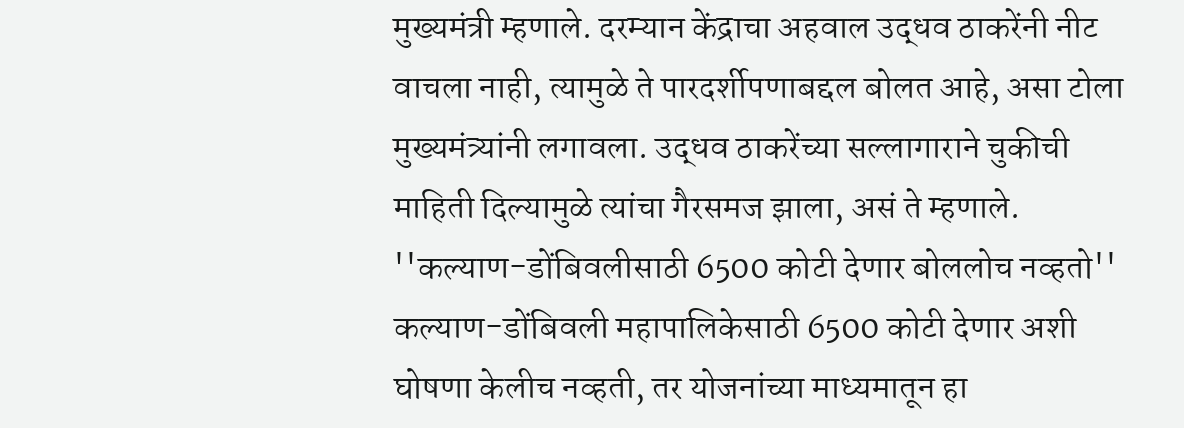मुख्यमंत्री म्हणाले. दरम्यान केंद्राचा अहवाल उद्धव ठाकरेंनी नीट वाचला नाही, त्यामुळे ते पारदर्शीपणाबद्दल बोलत आहे, असा टोला मुख्यमंत्र्यांनी लगावला. उद्धव ठाकरेंच्या सल्लागाराने चुकीची माहिती दिल्यामुळे त्यांचा गैरसमज झाला, असं ते म्हणाले. ''कल्याण-डोंबिवलीसाठी 6500 कोटी देणार बोललोच नव्हतो'' कल्याण-डोंबिवली महापालिकेसाठी 6500 कोटी देणार अशी घोषणा केलीच नव्हती, तर योजनांच्या माध्यमातून हा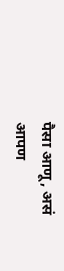पैसा आणू, असं आपण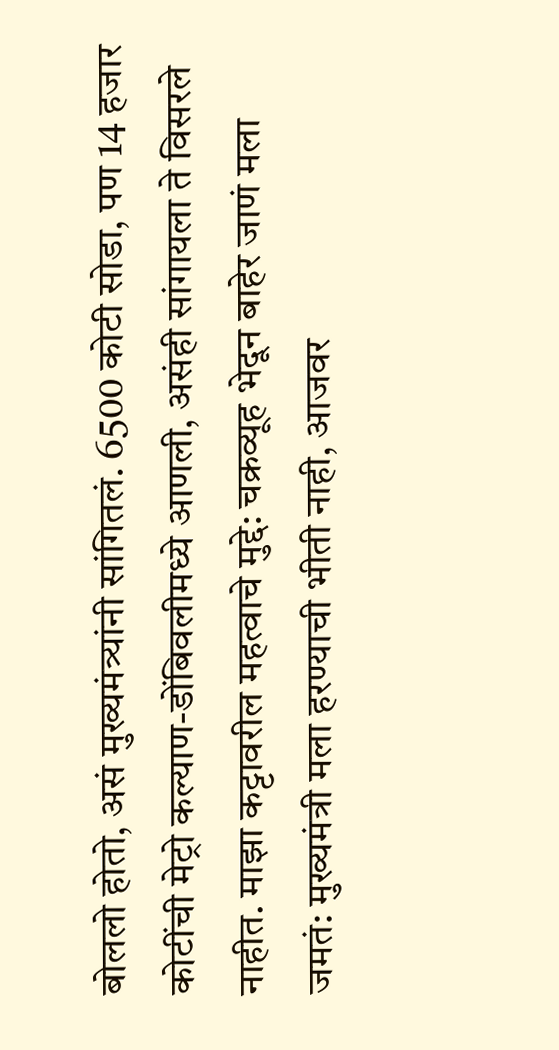बोललो होतो, असं मुख्यमंत्र्यांनी सांगितलं. 6500 कोटी सोडा, पण 14 हजार कोटींची मेट्रो कल्याण-डोंबिवलीमध्ये आणली, असंही सांगायला ते विसरले नाहीत. माझा कट्टावरील महत्वाचे मुद्दे: चक्रव्यूह भेदून बाहेर जाणं मला जमतं: मुख्यमंत्री मला हरण्याची भीती नाही, आजवर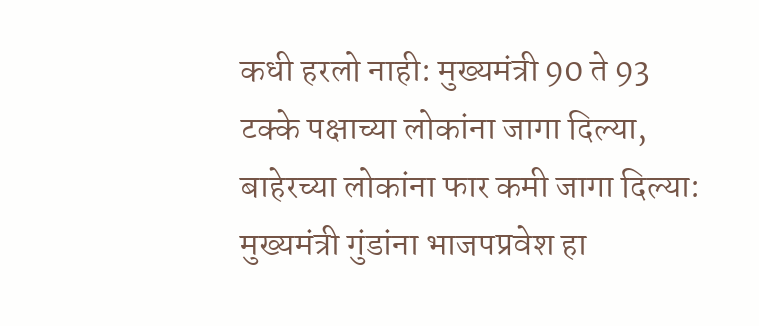कधी हरलो नाही: मुख्यमंत्री 90 ते 93 टक्के पक्षाच्या लोकांना जागा दिल्या, बाहेरच्या लोकांना फार कमी जागा दिल्या: मुख्यमंत्री गुंडांना भाजपप्रवेश हा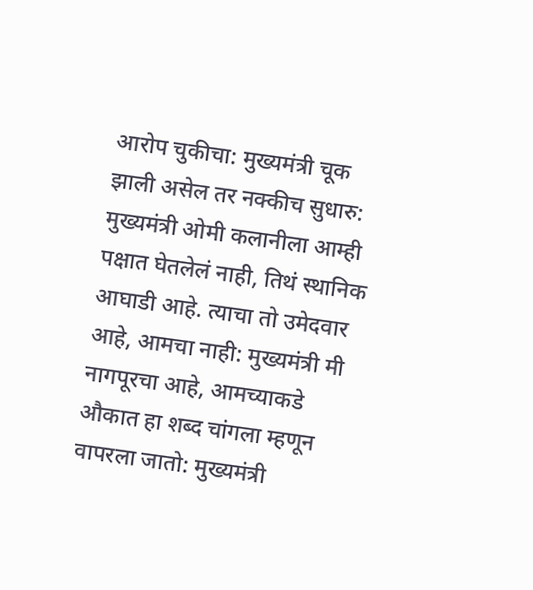आरोप चुकीचा: मुख्यमंत्री चूक झाली असेल तर नक्कीच सुधारु: मुख्यमंत्री ओमी कलानीला आम्ही पक्षात घेतलेलं नाही, तिथं स्थानिक आघाडी आहे. त्याचा तो उमेदवार आहे, आमचा नाही: मुख्यमंत्री मी नागपूरचा आहे, आमच्याकडे औकात हा शब्द चांगला म्हणून वापरला जातो: मुख्यमंत्री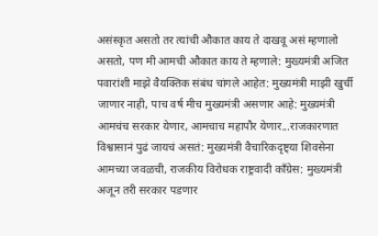असंस्कृत असतो तर त्यांची औकात काय ते दाखवू असं म्हणालो असतो, पण मी आमची औकात काय ते म्हणाले: मुख्यमंत्री अजित पवारांशी माझे वैयक्तिक संबंध चांगले आहेत: मुख्यमंत्री माझी खुर्ची जाणार नाही, पाच वर्ष मीच मुख्यमंत्री असणार आहे: मुख्यमंत्री आमचंच सरकार येणार, आमचाच महापौर येणार...राजकारणात विश्वासानं पुढं जायचं असतं: मुख्यमंत्री वैचारिकदृष्ट्या शिवसेना आमच्या जवळची, राजकीय विरोधक राष्ट्रवादी काँग्रेस: मुख्यमंत्री अजून तरी सरकार पडणार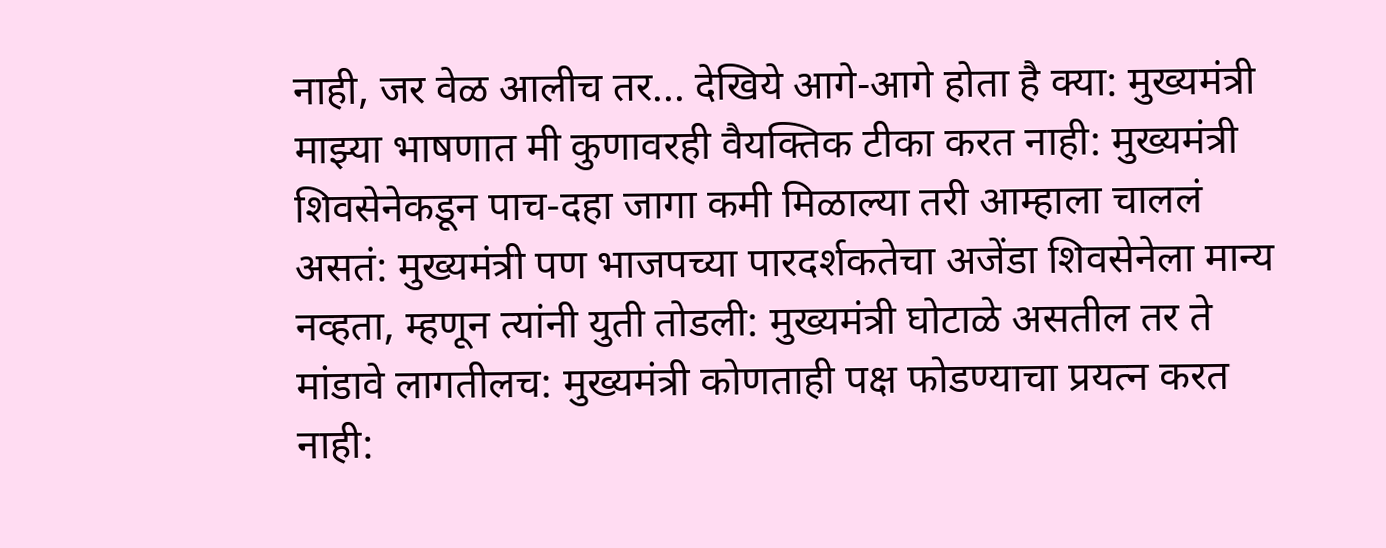नाही, जर वेळ आलीच तर... देखिये आगे-आगे होता है क्या: मुख्यमंत्री माझ्या भाषणात मी कुणावरही वैयक्तिक टीका करत नाही: मुख्यमंत्री शिवसेनेकडून पाच-दहा जागा कमी मिळाल्या तरी आम्हाला चाललं असतं: मुख्यमंत्री पण भाजपच्या पारदर्शकतेचा अजेंडा शिवसेनेला मान्य नव्हता, म्हणून त्यांनी युती तोडली: मुख्यमंत्री घोटाळे असतील तर ते मांडावे लागतीलच: मुख्यमंत्री कोणताही पक्ष फोडण्याचा प्रयत्न करत नाही: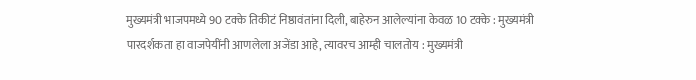मुख्यमंत्री भाजपमध्ये 90 टक्के तिकीटं निष्ठावंतांना दिली, बाहेरुन आलेल्यांना केवळ 10 टक्के : मुख्यमंत्री पारदर्शकता हा वाजपेयींनी आणलेला अजेंडा आहे, त्यावरच आम्ही चालतोय : मुख्यमंत्री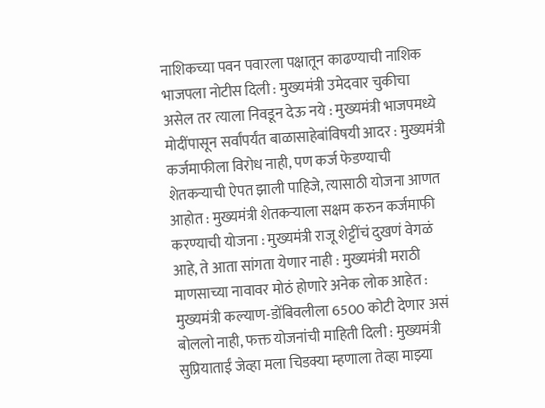नाशिकच्या पवन पवारला पक्षातून काढण्याची नाशिक भाजपला नोटीस दिली : मुख्यमंत्री उमेदवार चुकीचा असेल तर त्याला निवडून देऊ नये : मुख्यमंत्री भाजपमध्ये मोदींपासून सर्वांपर्यंत बाळासाहेबांविषयी आदर : मुख्यमंत्री कर्जमाफीला विरोध नाही, पण कर्ज फेडण्याची शेतकऱ्याची ऐपत झाली पाहिजे, त्यासाठी योजना आणत आहोत : मुख्यमंत्री शेतकऱ्याला सक्षम करुन कर्जमाफी करण्याची योजना : मुख्यमंत्री राजू शेट्टींचं दुखणं वेगळं आहे, ते आता सांगता येणार नाही : मुख्यमंत्री मराठी माणसाच्या नावावर मोठं होणारे अनेक लोक आहेत : मुख्यमंत्री कल्याण-डोंबिवलीला 6500 कोटी देणार असं बोललो नाही, फक्त योजनांची माहिती दिली : मुख्यमंत्री सुप्रियाताईं जेव्हा मला चिडक्या म्हणाला तेव्हा माझ्या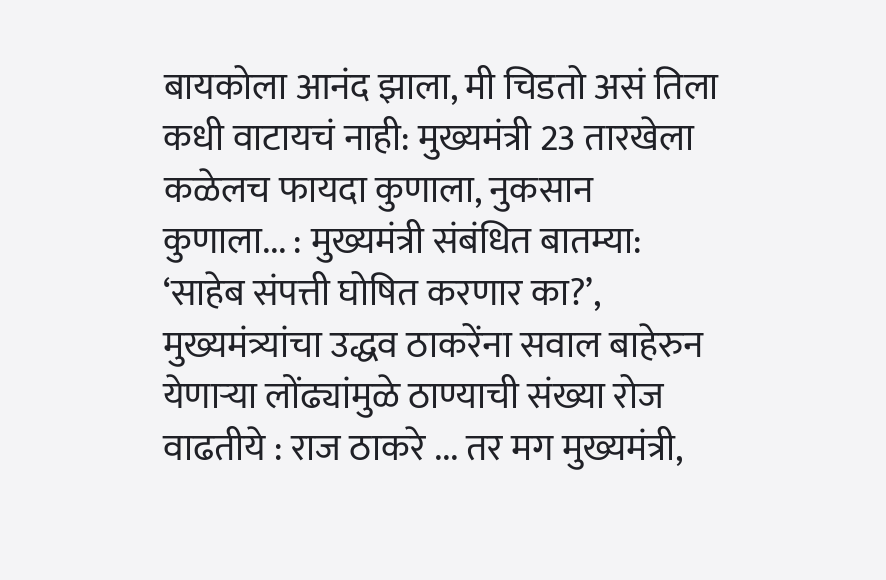बायकोला आनंद झाला, मी चिडतो असं तिला कधी वाटायचं नाही: मुख्यमंत्री 23 तारखेला कळेलच फायदा कुणाला, नुकसान कुणाला... : मुख्यमंत्री संबंधित बातम्या: ‘साहेब संपत्ती घोषित करणार का?’, मुख्यमंत्र्यांचा उद्धव ठाकरेंना सवाल बाहेरुन येणाऱ्या लोंढ्यांमुळे ठाण्याची संख्या रोज वाढतीये : राज ठाकरे ... तर मग मुख्यमंत्री,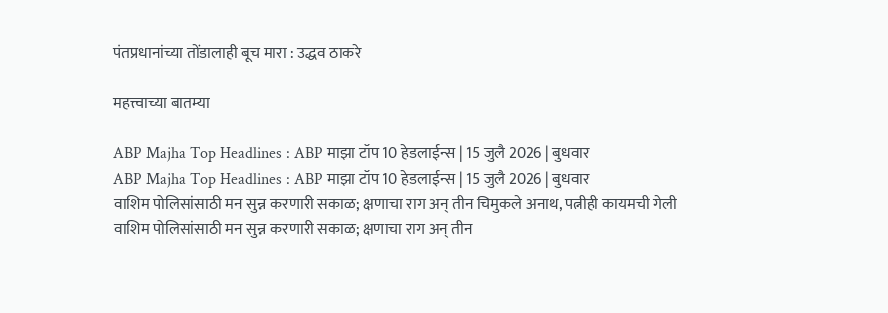पंतप्रधानांच्या तोंडालाही बूच मारा : उद्धव ठाकरे

महत्त्वाच्या बातम्या

ABP Majha Top Headlines : ABP माझा टॉप 10 हेडलाईन्स | 15 जुलै 2026 | बुधवार
ABP Majha Top Headlines : ABP माझा टॉप 10 हेडलाईन्स | 15 जुलै 2026 | बुधवार
वाशिम पोलिसांसाठी मन सुन्न करणारी सकाळ; क्षणाचा राग अन् तीन चिमुकले अनाथ, पत्नीही कायमची गेली
वाशिम पोलिसांसाठी मन सुन्न करणारी सकाळ; क्षणाचा राग अन् तीन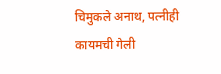चिमुकले अनाथ, पत्नीही कायमची गेली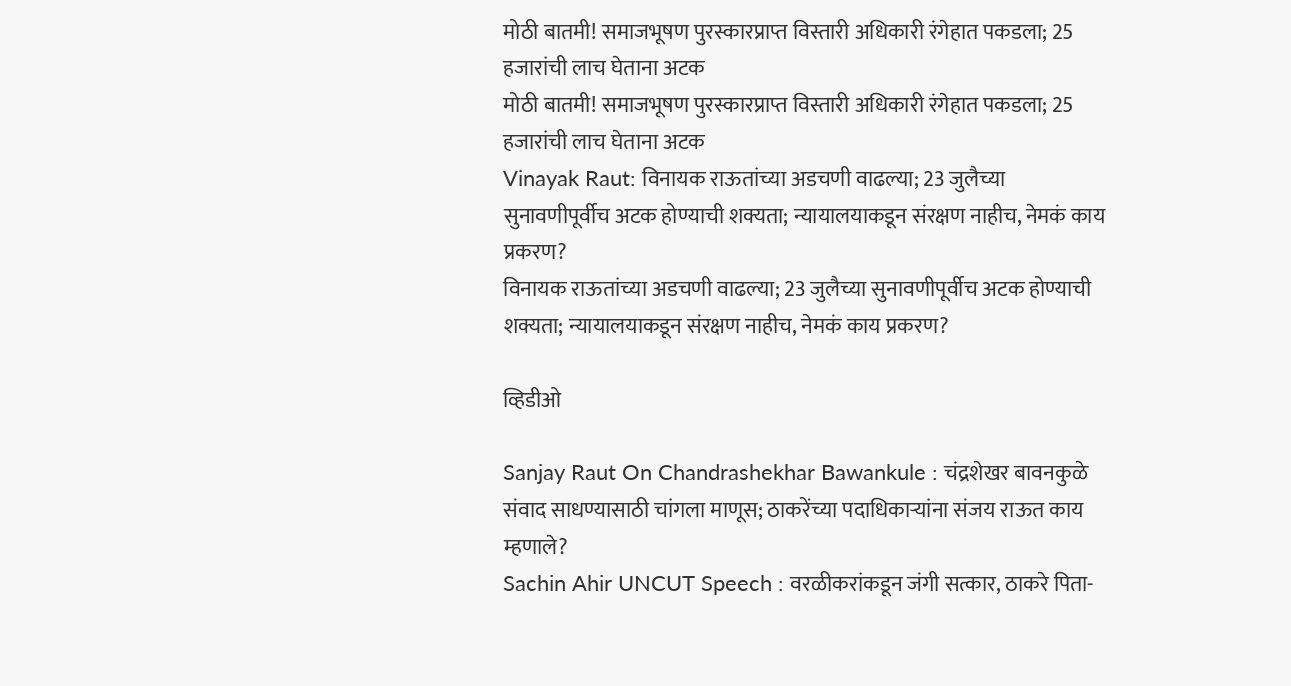मोठी बातमी! समाजभूषण पुरस्कारप्राप्त विस्तारी अधिकारी रंगेहात पकडला; 25 हजारांची लाच घेताना अटक
मोठी बातमी! समाजभूषण पुरस्कारप्राप्त विस्तारी अधिकारी रंगेहात पकडला; 25 हजारांची लाच घेताना अटक
Vinayak Raut: विनायक राऊतांच्या अडचणी वाढल्या; 23 जुलैच्या सुनावणीपूर्वीच अटक होण्याची शक्यता; न्यायालयाकडून संरक्षण नाहीच, नेमकं काय प्रकरण?
विनायक राऊतांच्या अडचणी वाढल्या; 23 जुलैच्या सुनावणीपूर्वीच अटक होण्याची शक्यता; न्यायालयाकडून संरक्षण नाहीच, नेमकं काय प्रकरण?

व्हिडीओ

Sanjay Raut On Chandrashekhar Bawankule : चंद्रशेखर बावनकुळे संवाद साधण्यासाठी चांगला माणूस; ठाकरेंच्या पदाधिकाऱ्यांना संजय राऊत काय म्हणाले?
Sachin Ahir UNCUT Speech : वरळीकरांकडून जंगी सत्कार, ठाकरे पिता-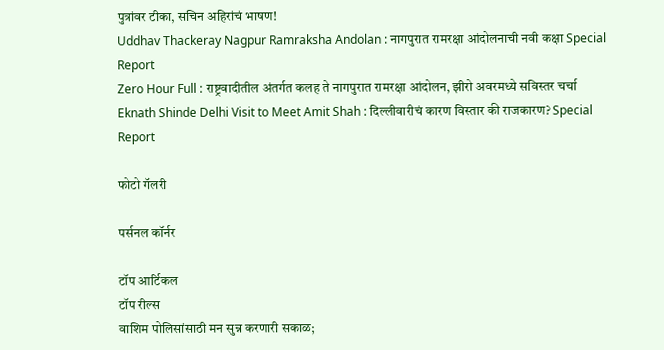पुत्रांवर टीका, सचिन अहिरांचं भाषण!
Uddhav Thackeray Nagpur Ramraksha Andolan : नागपुरात रामरक्षा आंदोलनाची नवी कक्षा Special Report
Zero Hour Full : राष्ट्रवादीतील अंतर्गत कलह ते नागपुरात रामरक्षा आंदोलन, झीरो अवरमध्ये सविस्तर चर्चा
Eknath Shinde Delhi Visit to Meet Amit Shah : दिल्लीवारीचं कारण विस्तार की राजकारण? Special Report

फोटो गॅलरी

पर्सनल कॉर्नर

टॉप आर्टिकल
टॉप रील्स
वाशिम पोलिसांसाठी मन सुन्न करणारी सकाळ;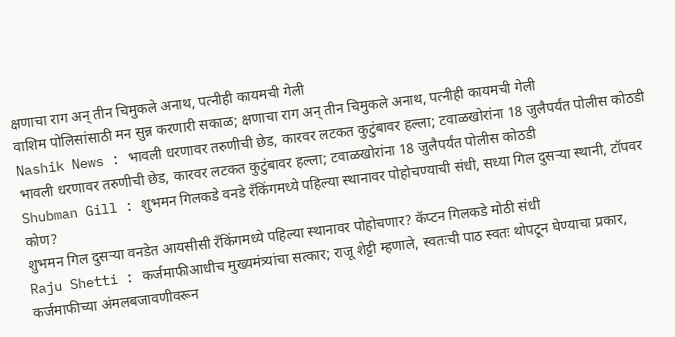क्षणाचा राग अन् तीन चिमुकले अनाथ, पत्नीही कायमची गेली
वाशिम पोलिसांसाठी मन सुन्न करणारी सकाळ; क्षणाचा राग अन् तीन चिमुकले अनाथ, पत्नीही कायमची गेली
Nashik News : भावली धरणावर तरुणीची छेड, कारवर लटकत कुटुंबावर हल्ला; टवाळखोरांना 18 जुलैपर्यंत पोलीस कोठडी
भावली धरणावर तरुणीची छेड, कारवर लटकत कुटुंबावर हल्ला; टवाळखोरांना 18 जुलैपर्यंत पोलीस कोठडी
Shubman Gill : शुभमन गिलकडे वनडे रँकिंगमध्ये पहिल्या स्थानावर पोहोचण्याची संधी, सध्या गिल दुसऱ्या स्थानी, टॉपवर कोण?
शुभमन गिल दुसऱ्या वनडेत आयसीसी रँकिंगमध्ये पहिल्या स्थानावर पोहोचणार? कॅप्टन गिलकडे मोठी संधी
Raju Shetti : कर्जमाफीआधीच मुख्यमंत्र्यांचा सत्कार; राजू शेट्टी म्हणाले, स्वतःची पाठ स्वतः थोपटून घेण्याचा प्रकार, कर्जमाफीच्या अंमलबजावणीवरून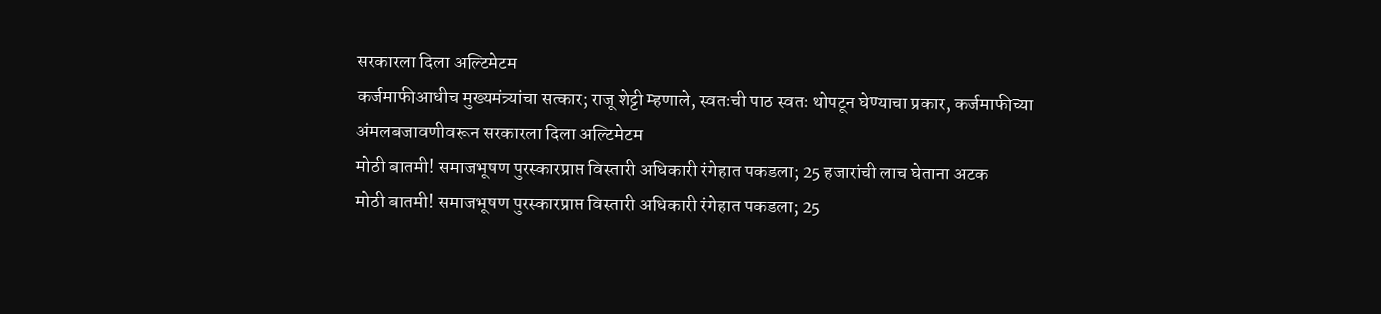सरकारला दिला अल्टिमेटम
कर्जमाफीआधीच मुख्यमंत्र्यांचा सत्कार; राजू शेट्टी म्हणाले, स्वतःची पाठ स्वतः थोपटून घेण्याचा प्रकार, कर्जमाफीच्या अंमलबजावणीवरून सरकारला दिला अल्टिमेटम
मोठी बातमी! समाजभूषण पुरस्कारप्राप्त विस्तारी अधिकारी रंगेहात पकडला; 25 हजारांची लाच घेताना अटक
मोठी बातमी! समाजभूषण पुरस्कारप्राप्त विस्तारी अधिकारी रंगेहात पकडला; 25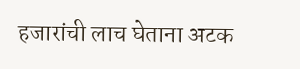हजारांची लाच घेताना अटक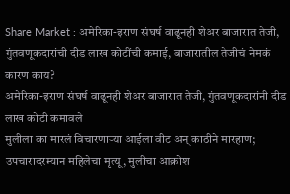Share Market : अमेरिका-इराण संघर्ष वाढूनही शेअर बाजारात तेजी, गुंतवणूकदारांची दीड लाख कोटींची कमाई, बाजारातील तेजीचं नेमकं कारण काय?
अमेरिका-इराण संघर्ष वाढूनही शेअर बाजारात तेजी, गुंतवणूकदारांनी दीड लाख कोटी कमावले
मुलीला का मारलं विचारणाऱ्या आईला वीट अन् काठीने मारहाण; उपचारादरम्यान महिलेचा मृत्यू, मुलीचा आक्रोश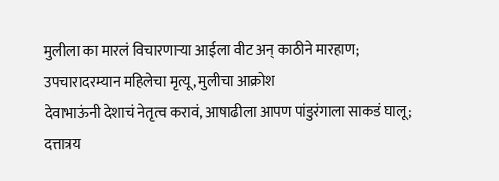मुलीला का मारलं विचारणाऱ्या आईला वीट अन् काठीने मारहाण; उपचारादरम्यान महिलेचा मृत्यू, मुलीचा आक्रोश
देवाभाऊंनी देशाचं नेतृत्व करावं, आषाढीला आपण पांडुरंगाला साकडं घालू; दत्तात्रय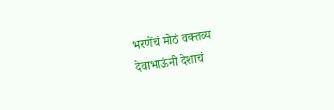भरणेंचं मोठं वक्तव्य
देवाभाऊंनी देशाचं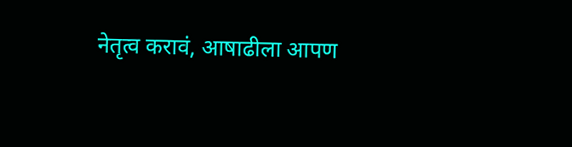नेतृत्व करावं, आषाढीला आपण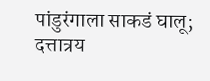पांडुरंगाला साकडं घालू; दत्तात्रय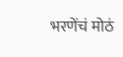भरणेंचं मोठं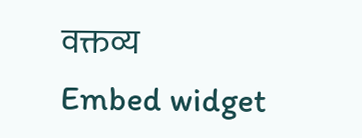वक्तव्य
Embed widget